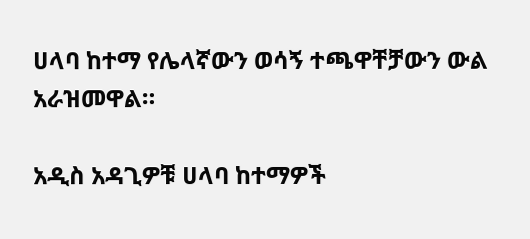ሀላባ ከተማ የሌላኛውን ወሳኝ ተጫዋቸቻውን ውል አራዝመዋል።

አዲስ አዳጊዎቹ ሀላባ ከተማዎች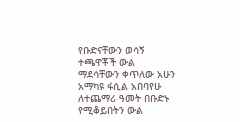የቡድናቸውን ወሳኝ ተጫዋቾች ውል ማደሳቸውን ቀጥለው አሁን አማካዩ ፋሲል አበባየሁ ለተጨማሪ ዓመት በቡድኑ የሚቆይበትን ውል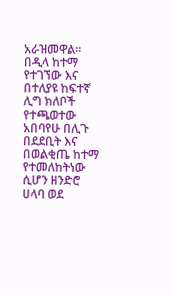አራዝመዋል።
በዲላ ከተማ የተገኘው እና በተለያዩ ከፍተኛ ሊግ ክለቦች የተጫወተው አበባየሁ በሊጉ በደደቢት እና በወልቂጤ ከተማ የተመለከትነው ሲሆን ዘንድሮ ሀላባ ወደ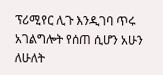ፕሪሚየር ሊጉ እንዲገባ ጥሩ አገልግሎት የሰጠ ሲሆን አሁን ለሁለት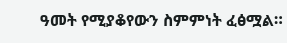ዓመት የሚያቆየውን ስምምነት ፈፅሟል።